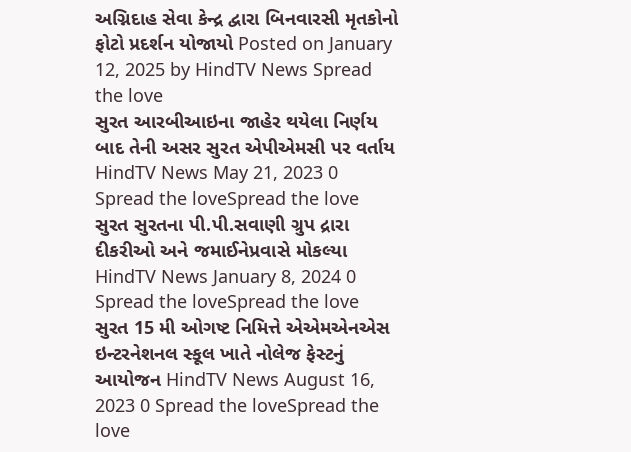અગ્નિદાહ સેવા કેન્દ્ર દ્વારા બિનવારસી મૃતકોનો ફોટો પ્રદર્શન યોજાયો Posted on January 12, 2025 by HindTV News Spread the love
સુરત આરબીઆઇના જાહેર થયેલા નિર્ણય બાદ તેની અસર સુરત એપીએમસી પર વર્તાય HindTV News May 21, 2023 0 Spread the loveSpread the love
સુરત સુરતના પી.પી.સવાણી ગ્રુપ દ્રારા દીકરીઓ અને જમાઈનેપ્રવાસે મોકલ્યા HindTV News January 8, 2024 0 Spread the loveSpread the love
સુરત 15 મી ઓગષ્ટ નિમિત્તે એએમએનએસ ઇન્ટરનેશનલ સ્કૂલ ખાતે નોલેજ ફેસ્ટનું આયોજન HindTV News August 16, 2023 0 Spread the loveSpread the love